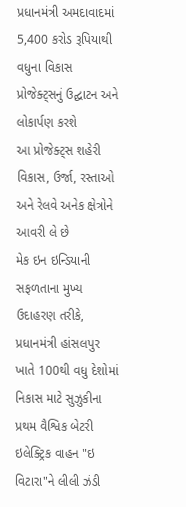પ્રધાનમંત્રી અમદાવાદમાં 5,400 કરોડ રૂપિયાથી વધુના વિકાસ પ્રોજેક્ટ્સનું ઉદ્ઘાટન અને લોકાર્પણ કરશે
આ પ્રોજેક્ટ્સ શહેરી વિકાસ, ઉર્જા, રસ્તાઓ અને રેલવે અનેક ક્ષેત્રોને આવરી લે છે
મેક ઇન ઇન્ડિયાની સફળતાના મુખ્ય ઉદાહરણ તરીકે, પ્રધાનમંત્રી હાંસલપુર ખાતે 100થી વધુ દેશોમાં નિકાસ માટે સુઝુકીના પ્રથમ વૈશ્વિક બેટરી ઇલેક્ટ્રિક વાહન "ઇ વિટારા"ને લીલી ઝંડી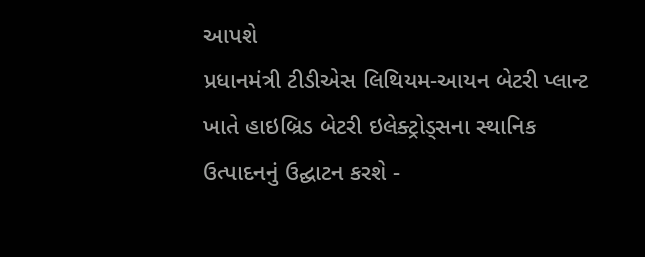આપશે
પ્રધાનમંત્રી ટીડીએસ લિથિયમ-આયન બેટરી પ્લાન્ટ ખાતે હાઇબ્રિડ બેટરી ઇલેક્ટ્રોડ્સના સ્થાનિક ઉત્પાદનનું ઉદ્ઘાટન કરશે -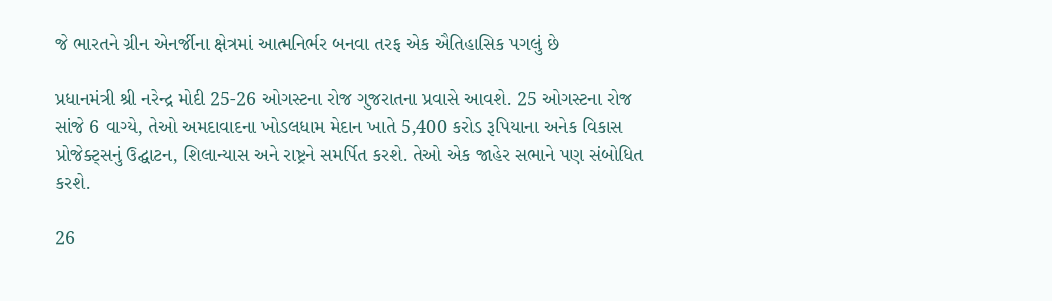જે ભારતને ગ્રીન એનર્જીના ક્ષેત્રમાં આત્મનિર્ભર બનવા તરફ એક ઐતિહાસિક પગલું છે

પ્રધાનમંત્રી શ્રી નરેન્દ્ર મોદી 25-26 ઓગસ્ટના રોજ ગુજરાતના પ્રવાસે આવશે. 25 ઓગસ્ટના રોજ સાંજે 6 વાગ્યે, તેઓ અમદાવાદના ખોડલધામ મેદાન ખાતે 5,400 કરોડ રૂપિયાના અનેક વિકાસ પ્રોજેક્ટ્સનું ઉદ્ઘાટન, શિલાન્યાસ અને રાષ્ટ્રને સમર્પિત કરશે. તેઓ એક જાહેર સભાને પણ સંબોધિત કરશે.

26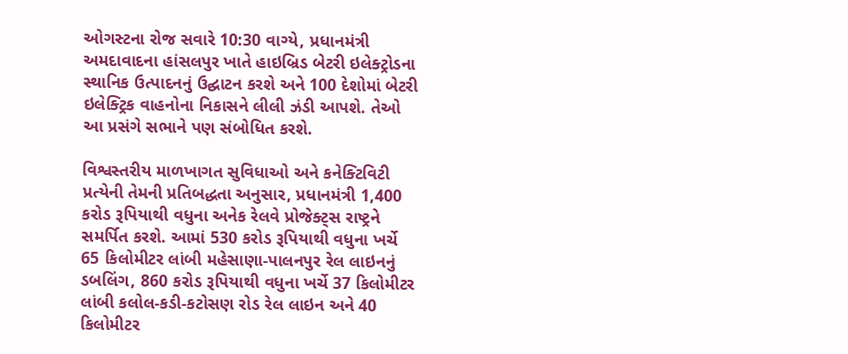ઓગસ્ટના રોજ સવારે 10:30 વાગ્યે, પ્રધાનમંત્રી અમદાવાદના હાંસલપુર ખાતે હાઇબ્રિડ બેટરી ઇલેક્ટ્રોડના સ્થાનિક ઉત્પાદનનું ઉદ્ઘાટન કરશે અને 100 દેશોમાં બેટરી ઇલેક્ટ્રિક વાહનોના નિકાસને લીલી ઝંડી આપશે. તેઓ આ પ્રસંગે સભાને પણ સંબોધિત કરશે.

વિશ્વસ્તરીય માળખાગત સુવિધાઓ અને કનેક્ટિવિટી પ્રત્યેની તેમની પ્રતિબદ્ધતા અનુસાર, પ્રધાનમંત્રી 1,400 કરોડ રૂપિયાથી વધુના અનેક રેલવે પ્રોજેક્ટ્સ રાષ્ટ્રને સમર્પિત કરશે. આમાં 530 કરોડ રૂપિયાથી વધુના ખર્ચે 65 કિલોમીટર લાંબી મહેસાણા-પાલનપુર રેલ લાઇનનું ડબલિંગ, 860 કરોડ રૂપિયાથી વધુના ખર્ચે 37 કિલોમીટર લાંબી કલોલ-કડી-કટોસણ રોડ રેલ લાઇન અને 40 કિલોમીટર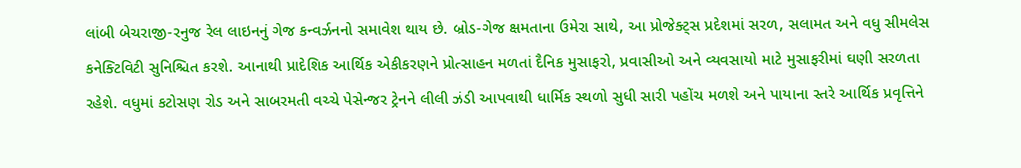લાંબી બેચરાજી-રનુજ રેલ લાઇનનું ગેજ કન્વર્ઝનનો સમાવેશ થાય છે. બ્રોડ-ગેજ ક્ષમતાના ઉમેરા સાથે, આ પ્રોજેક્ટ્સ પ્રદેશમાં સરળ, સલામત અને વધુ સીમલેસ કનેક્ટિવિટી સુનિશ્ચિત કરશે. આનાથી પ્રાદેશિક આર્થિક એકીકરણને પ્રોત્સાહન મળતાં દૈનિક મુસાફરો, પ્રવાસીઓ અને વ્યવસાયો માટે મુસાફરીમાં ઘણી સરળતા રહેશે. વધુમાં કટોસણ રોડ અને સાબરમતી વચ્ચે પેસેન્જર ટ્રેનને લીલી ઝંડી આપવાથી ધાર્મિક સ્થળો સુધી સારી પહોંચ મળશે અને પાયાના સ્તરે આર્થિક પ્રવૃત્તિને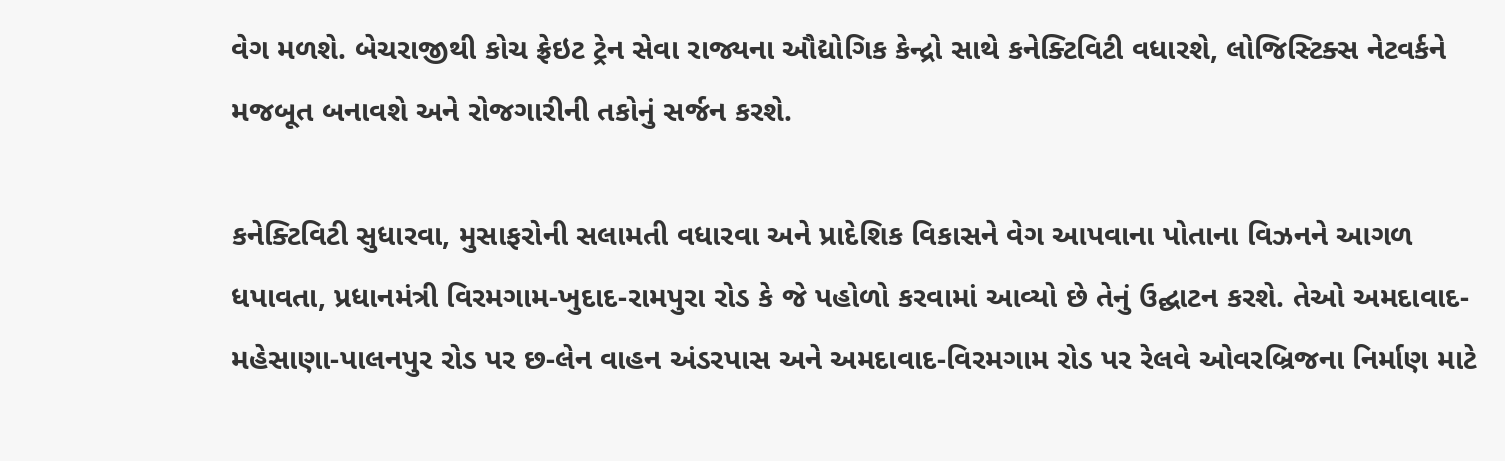વેગ મળશે. બેચરાજીથી કોચ ફ્રેઇટ ટ્રેન સેવા રાજ્યના ઔદ્યોગિક કેન્દ્રો સાથે કનેક્ટિવિટી વધારશે, લોજિસ્ટિક્સ નેટવર્કને મજબૂત બનાવશે અને રોજગારીની તકોનું સર્જન કરશે.

કનેક્ટિવિટી સુધારવા, મુસાફરોની સલામતી વધારવા અને પ્રાદેશિક વિકાસને વેગ આપવાના પોતાના વિઝનને આગળ ધપાવતા, પ્રધાનમંત્રી વિરમગામ-ખુદાદ-રામપુરા રોડ કે જે પહોળો કરવામાં આવ્યો છે તેનું ઉદ્ઘાટન કરશે. તેઓ અમદાવાદ-મહેસાણા-પાલનપુર રોડ પર છ-લેન વાહન અંડરપાસ અને અમદાવાદ-વિરમગામ રોડ પર રેલવે ઓવરબ્રિજના નિર્માણ માટે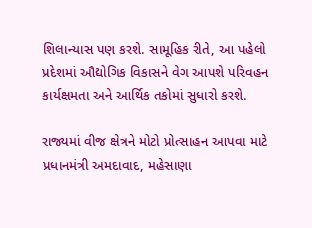શિલાન્યાસ પણ કરશે. સામૂહિક રીતે, આ પહેલો પ્રદેશમાં ઔદ્યોગિક વિકાસને વેગ આપશે પરિવહન કાર્યક્ષમતા અને આર્થિક તકોમાં સુધારો કરશે.

રાજ્યમાં વીજ ક્ષેત્રને મોટો પ્રોત્સાહન આપવા માટે પ્રધાનમંત્રી અમદાવાદ, મહેસાણા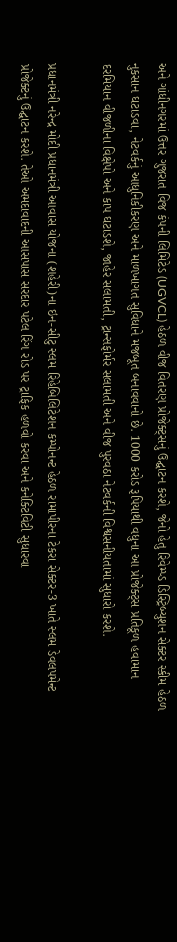અને ગાંધીનગરમાં ઉત્તર ગુજરાત વિજ કંપની લિમિટેડ (UGVCL) હેઠળ વીજ વિતરણ પ્રોજેક્ટ્સનું ઉદ્ઘાટન કરશે, જેનો હેતુ રિવેમ્પ્ડ ડિસ્ટ્રિબ્યુશન સેક્ટર સ્કીમ હેઠળ નુકસાન ઘટાડવા, નેટવર્કનું આધુનિકીકરણ અને માળખાગત સુવિધાને મજબૂત બનાવવાનો છે. 1000 કરોડ રૂપિયાથી વધુના આ પ્રોજેક્ટ્સ પ્રતિકૂળ હવામાન દરમિયાન વીજળીના વિક્ષેપો અને કાપ ઘટાડશે, જાહેર સલામતી, ટ્રાન્સફોર્મર સલામતી અને વીજ પુરવઠા નેટવર્કની વિશ્વસનીયતામાં સુધારો કરશે.

પ્રધાનમંત્રી નરેન્દ્ર મોદી પ્રધાનમંત્રી આવાસ યોજના (શહેરી)ના ઇન-સીટુ સ્લમ રિહેબિલિટેશન કમ્પોનન્ટ હેઠળ રામાપીરના ટેકરા સેક્ટર-3 ખાતે સ્લમ ડેવલપમેન્ટ પ્રોજેક્ટનું ઉદ્ઘાટન કરશે. તેઓ અમદાવાદની આસપાસ સરદાર પટેલ રિંગ રોડ પર ટ્રાફિક હળવો કરવા અને કનેક્ટિવિટી સુધારવા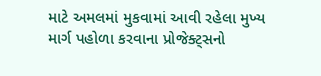માટે અમલમાં મુકવામાં આવી રહેલા મુખ્ય માર્ગ પહોળા કરવાના પ્રોજેક્ટ્સનો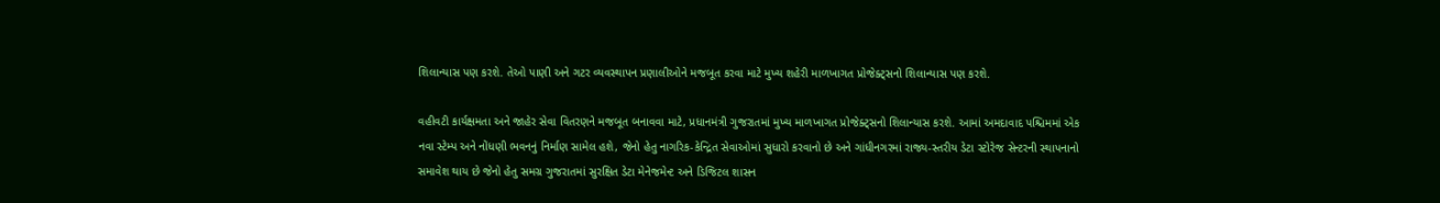શિલાન્યાસ પણ કરશે. તેઓ પાણી અને ગટર વ્યવસ્થાપન પ્રણાલીઓને મજબૂત કરવા માટે મુખ્ય શહેરી માળખાગત પ્રોજેક્ટ્સનો શિલાન્યાસ પણ કરશે.

વહીવટી કાર્યક્ષમતા અને જાહેર સેવા વિતરણને મજબૂત બનાવવા માટે, પ્રધાનમંત્રી ગુજરાતમાં મુખ્ય માળખાગત પ્રોજેક્ટ્સનો શિલાન્યાસ કરશે. આમાં અમદાવાદ પશ્ચિમમાં એક નવા સ્ટેમ્પ અને નોંધણી ભવનનું નિર્માણ સામેલ હશે, જેનો હેતુ નાગરિક-કેન્દ્રિત સેવાઓમાં સુધારો કરવાનો છે અને ગાંધીનગરમાં રાજ્ય-સ્તરીય ડેટા સ્ટોરેજ સેન્ટરની સ્થાપનાનો સમાવેશ થાય છે જેનો હેતુ સમગ્ર ગુજરાતમાં સુરક્ષિત ડેટા મેનેજમેન્ટ અને ડિજિટલ શાસન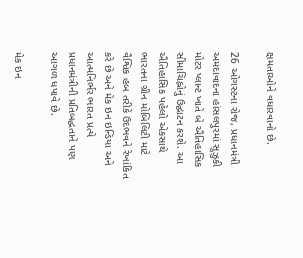ક્ષમતાઓને વધારવાનો છે.

26 ઓગસ્ટના રોજ, પ્રધાનમંત્રી અમદાવાદના હાંસલપુરમાં સુઝુકી મોટર પ્લાન્ટ ખાતે બે ઐતિહાસિક સીમાચિહ્નોનું ઉદ્ઘાટન કરશે. આ ઐતિહાસિક પહેલો એકસાથે ભારતના ગ્રીન મોબિલિટી માટે વૈશ્વિક હબ તરીકે ઉદભવને રેખાંકિત કરે છે અને મેક ઇન ઇન્ડિયા અને આત્મનિર્ભર ભારત પ્રત્યે પ્રધાનમંત્રીની પ્રતિબદ્ધતાને પણ આગળ ધપાવે છે.

મેક ઇન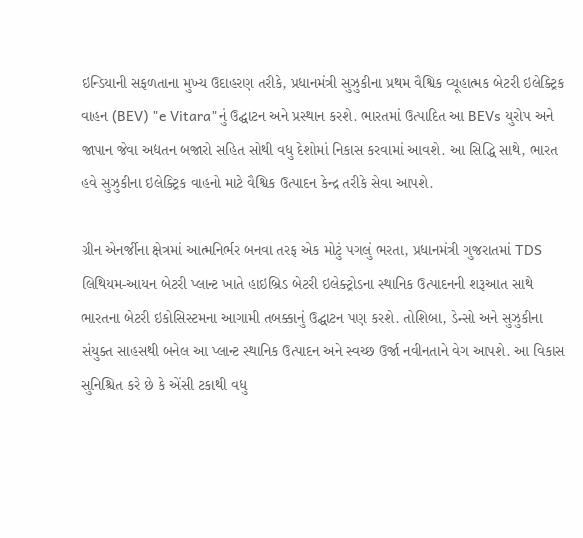ઇન્ડિયાની સફળતાના મુખ્ય ઉદાહરણ તરીકે, પ્રધાનમંત્રી સુઝુકીના પ્રથમ વૈશ્વિક વ્યૂહાત્મક બેટરી ઇલેક્ટ્રિક વાહન (BEV) "e Vitara"નું ઉદ્ઘાટન અને પ્રસ્થાન કરશે. ભારતમાં ઉત્પાદિત આ BEVs યુરોપ અને જાપાન જેવા અદ્યતન બજારો સહિત સોથી વધુ દેશોમાં નિકાસ કરવામાં આવશે. આ સિદ્ધિ સાથે, ભારત હવે સુઝુકીના ઇલેક્ટ્રિક વાહનો માટે વૈશ્વિક ઉત્પાદન કેન્દ્ર તરીકે સેવા આપશે.

ગ્રીન એનર્જીના ક્ષેત્રમાં આત્મનિર્ભર બનવા તરફ એક મોટું પગલું ભરતા, પ્રધાનમંત્રી ગુજરાતમાં TDS લિથિયમ-આયન બેટરી પ્લાન્ટ ખાતે હાઇબ્રિડ બેટરી ઇલેક્ટ્રોડના સ્થાનિક ઉત્પાદનની શરૂઆત સાથે ભારતના બેટરી ઇકોસિસ્ટમના આગામી તબક્કાનું ઉદ્ઘાટન પણ કરશે. તોશિબા, ડેન્સો અને સુઝુકીના સંયુક્ત સાહસથી બનેલ આ પ્લાન્ટ સ્થાનિક ઉત્પાદન અને સ્વચ્છ ઉર્જા નવીનતાને વેગ આપશે. આ વિકાસ સુનિશ્ચિત કરે છે કે એંસી ટકાથી વધુ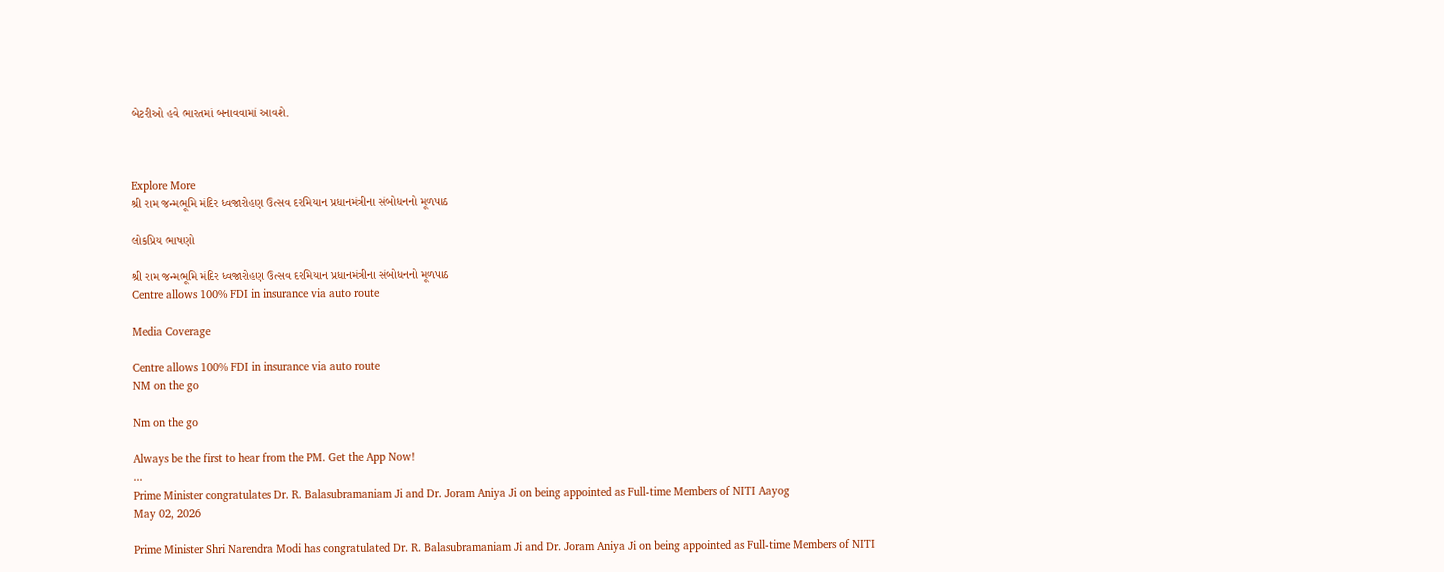બેટરીઓ હવે ભારતમાં બનાવવામાં આવશે.



Explore More
શ્રી રામ જન્મભૂમિ મંદિર ધ્વજારોહણ ઉત્સવ દરમિયાન પ્રધાનમંત્રીના સંબોધનનો મૂળપાઠ

લોકપ્રિય ભાષણો

શ્રી રામ જન્મભૂમિ મંદિર ધ્વજારોહણ ઉત્સવ દરમિયાન પ્રધાનમંત્રીના સંબોધનનો મૂળપાઠ
Centre allows 100% FDI in insurance via auto route

Media Coverage

Centre allows 100% FDI in insurance via auto route
NM on the go

Nm on the go

Always be the first to hear from the PM. Get the App Now!
...
Prime Minister congratulates Dr. R. Balasubramaniam Ji and Dr. Joram Aniya Ji on being appointed as Full-time Members of NITI Aayog
May 02, 2026

Prime Minister Shri Narendra Modi has congratulated Dr. R. Balasubramaniam Ji and Dr. Joram Aniya Ji on being appointed as Full-time Members of NITI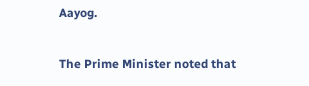Aayog.

The Prime Minister noted that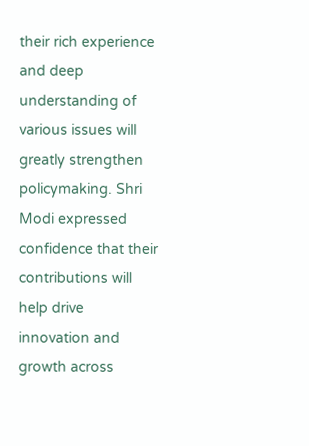their rich experience and deep understanding of various issues will greatly strengthen policymaking. Shri Modi expressed confidence that their contributions will help drive innovation and growth across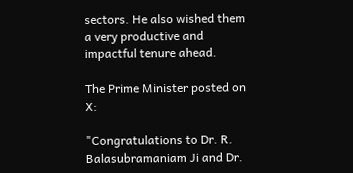sectors. He also wished them a very productive and impactful tenure ahead.

The Prime Minister posted on X:

"Congratulations to Dr. R. Balasubramaniam Ji and Dr.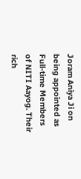Joram Aniya Ji on being appointed as Full-time Members of NITI Aayog. Their rich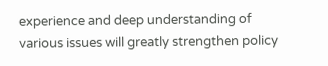experience and deep understanding of various issues will greatly strengthen policy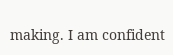making. I am confident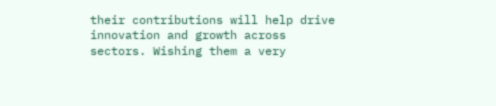their contributions will help drive innovation and growth across sectors. Wishing them a very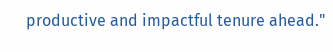productive and impactful tenure ahead."